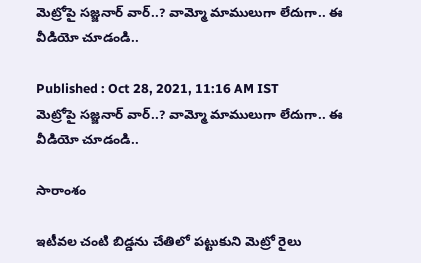మెట్రోపై సజ్జనార్ వార్..? వామ్మో మాములుగా లేదుగా.. ఈ వీడియో చూడండి..

Published : Oct 28, 2021, 11:16 AM IST
మెట్రోపై సజ్జనార్ వార్..? వామ్మో మాములుగా లేదుగా.. ఈ వీడియో చూడండి..

సారాంశం

ఇటీవల చంటి బిడ్డను చేతిలో పట్టుకుని మెట్రో రైలు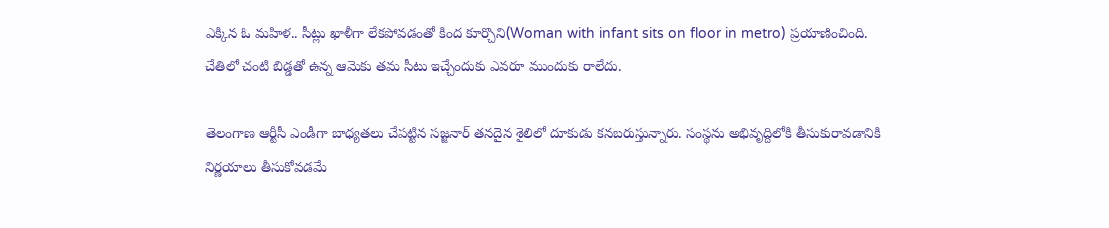ఎక్కిన ఓ మహిళ.. సీట్లు ఖాళీగా లేకపోవడంతో కింద కూర్చొని(Woman with infant sits on floor in metro) ప్రయాణించింది. చేతిలో చంటి బిడ్డతో ఉన్న ఆమెకు తమ సీటు ఇచ్చేందుకు ఎవరూ ముందుకు రాలేదు.

తెలంగాణ ఆర్టీసీ ఎండీగా బాధ్యతలు చేపట్టిన సజ్జనార్ తనదైన శైలిలో దూకుడు కనబరుస్తున్నారు. సంస్థను అభివృద్దిలోకి తీసుకురావడానికి నిర్ణయాలు తీసుకోవడమే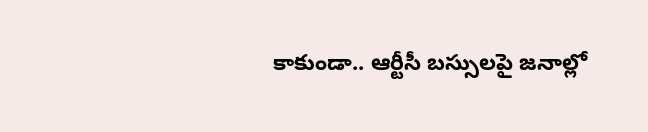కాకుండా.. ఆర్టీసీ బస్సులపై జనాల్లో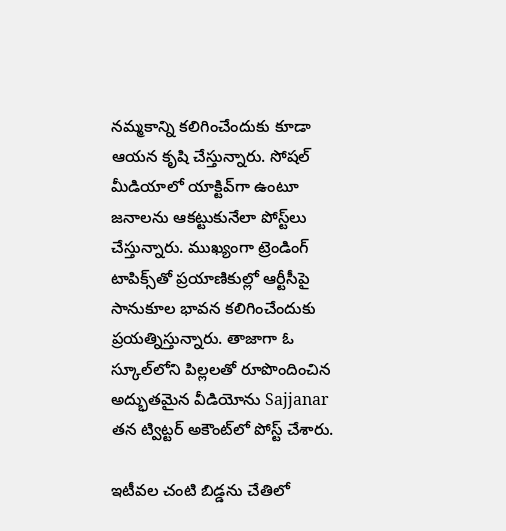నమ్మకాన్ని కలిగించేందుకు కూడా ఆయన కృషి చేస్తున్నారు. సోషల్ మీడియాలో యాక్టివ్‌గా ఉంటూ జనాలను ఆకట్టుకునేలా పోస్ట్‌లు చేస్తున్నారు. ముఖ్యంగా ట్రెండింగ్ టాపిక్స్‌తో ప్రయాణికుల్లో ఆర్టీసీపై సానుకూల భావన కలిగించేందుకు ప్రయత్నిస్తున్నారు. తాజాగా ఓ స్కూల్‌లోని పిల్లలతో రూపొందించిన అద్భుతమైన వీడియోను Sajjanar తన ట్విట్టర్‌ అకౌంట్‌లో పోస్ట్ చేశారు.

ఇటీవల చంటి బిడ్డను చేతిలో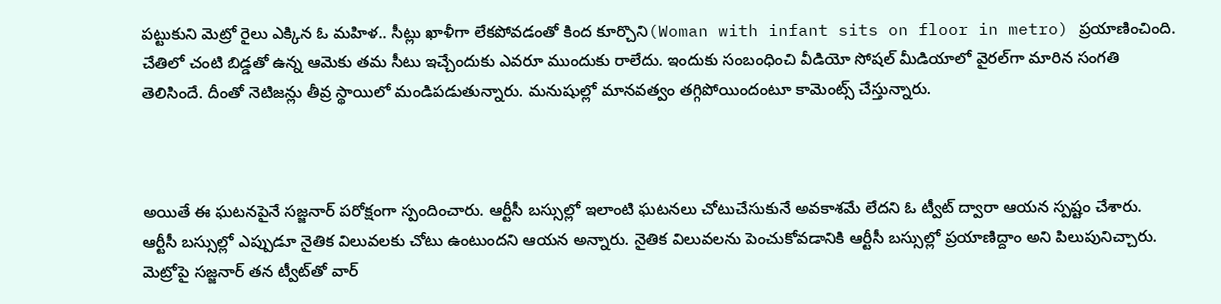పట్టుకుని మెట్రో రైలు ఎక్కిన ఓ మహిళ.. సీట్లు ఖాళీగా లేకపోవడంతో కింద కూర్చొని(Woman with infant sits on floor in metro) ప్రయాణించింది. చేతిలో చంటి బిడ్డతో ఉన్న ఆమెకు తమ సీటు ఇచ్చేందుకు ఎవరూ ముందుకు రాలేదు. ఇందుకు సంబంధించి వీడియో సోషల్ మీడియాలో వైరల్‌గా మారిన సంగతి తెలిసిందే. దీంతో నెటిజన్లు తీవ్ర స్థాయిలో మండిపడుతున్నారు. మనుషుల్లో మానవత్వం తగ్గిపోయిందంటూ కామెంట్స్ చేస్తున్నారు.



అయితే ఈ ఘటనపైనే సజ్జనార్ పరోక్షంగా స్పందించారు. ఆర్టీసీ బస్సుల్లో ఇలాంటి ఘటనలు చోటుచేసుకునే అవకాశమే లేదని ఓ ట్వీట్ ద్వారా ఆయన స్పష్టం చేశారు. ఆర్టీసీ బస్సుల్లో ఎప్పుడూ నైతిక విలువలకు చోటు ఉంటుందని ఆయన అన్నారు. నైతిక విలువలను పెంచుకోవడానికి ఆర్టీసీ బస్సుల్లో ప్రయాణిద్దాం అని పిలుపునిచ్చారు. మెట్రోపై సజ్జనార్ తన ట్వీట్‌తో వార్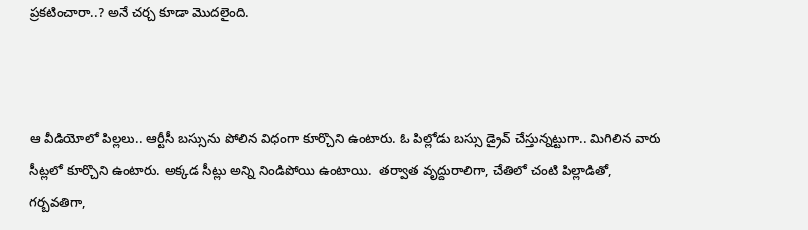ప్రకటించారా..? అనే చర్చ కూడా మొదలైంది.



ఆ వీడియోలో పిల్లలు.. ఆర్టీసీ బస్సును పోలిన విధంగా కూర్చొని ఉంటారు. ఓ పిల్లోడు బస్సు డ్రైవ్ చేస్తున్నట్టుగా.. మిగిలిన వారు సీట్లలో కూర్చొని ఉంటారు. అక్కడ సీట్లు అన్ని నిండిపోయి ఉంటాయి.  తర్వాత వృద్దురాలిగా, చేతిలో చంటి పిల్లాడితో, గర్బవతిగా,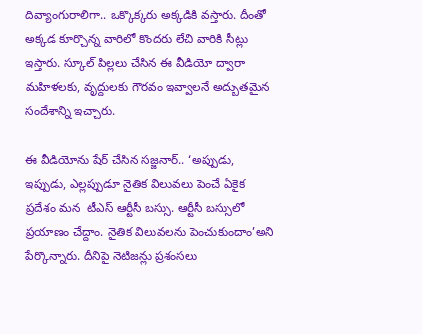దివ్యాంగురాలిగా.. ఒక్కొక్కరు అక్కడికి వస్తారు. దీంతో అక్కడ కూర్చొన్న వారిలో కొందరు లేచి వారికి సీట్లు ఇస్తారు. స్కూల్ పిల్లలు చేసిన ఈ వీడియో ద్వారా మహిళలకు, వృద్దులకు గౌరవం ఇవ్వాలనే అద్బుతమైన సందేశాన్ని ఇచ్చారు.

ఈ వీడియోను షేర్ చేసిన సజ్జనార్.. ‘అప్పుడు, ఇప్పుడు, ఎల్లప్పుడూ నైతిక విలువలు పెంచే ఏకైక ప్రదేశం మన  టీఎస్ ఆర్టీసీ బస్సు. ఆర్టీసీ బస్సులో ప్రయాణం చేద్దాం. నైతిక విలువలను పెంచుకుందాం’అని పేర్కొన్నారు. దీనిపై నెటిజన్లు ప్రశంసలు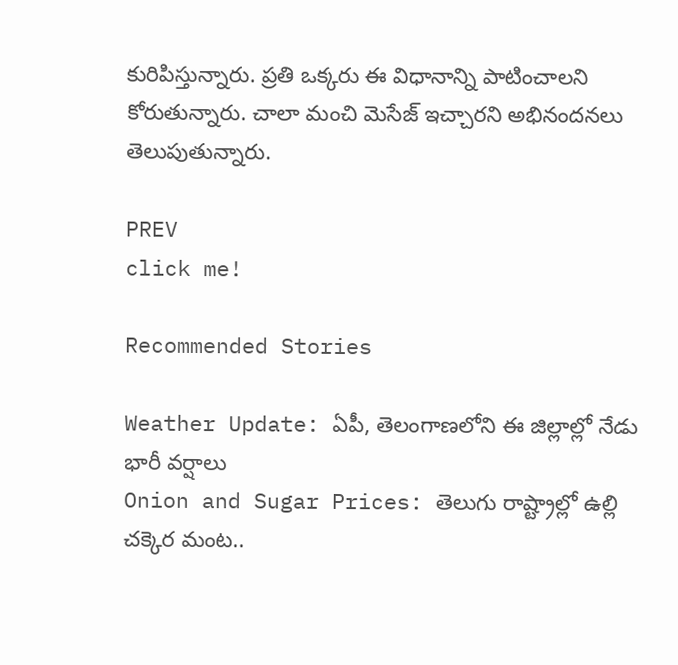కురిపిస్తున్నారు. ప్రతి ఒక్కరు ఈ విధానాన్ని పాటించాలని కోరుతున్నారు. చాలా మంచి మెసేజ్ ఇచ్చారని అభినందనలు తెలుపుతున్నారు.

PREV
click me!

Recommended Stories

Weather Update: ఏపీ, తెలంగాణలోని ఈ జిల్లాల్లో నేడు భారీ వర్షాలు
Onion and Sugar Prices: తెలుగు రాష్ట్రాల్లో ఉల్లి చక్కెర మంట..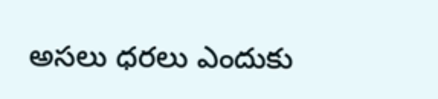అసలు ధరలు ఎందుకు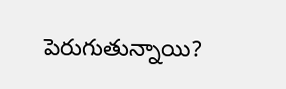పెరుగుతున్నాయి?